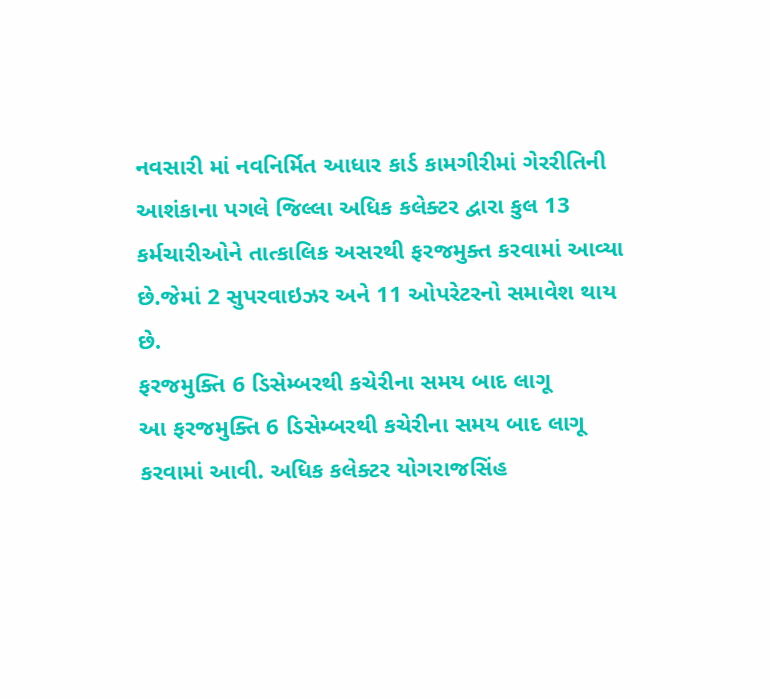નવસારી માં નવનિર્મિત આધાર કાર્ડ કામગીરીમાં ગેરરીતિની આશંકાના પગલે જિલ્લા અધિક કલેક્ટર દ્વારા કુલ 13 કર્મચારીઓને તાત્કાલિક અસરથી ફરજમુક્ત કરવામાં આવ્યા છે.જેમાં 2 સુપરવાઇઝર અને 11 ઓપરેટરનો સમાવેશ થાય છે.
ફરજમુક્તિ 6 ડિસેમ્બરથી કચેરીના સમય બાદ લાગૂ
આ ફરજમુક્તિ 6 ડિસેમ્બરથી કચેરીના સમય બાદ લાગૂ કરવામાં આવી. અધિક કલેક્ટર યોગરાજસિંહ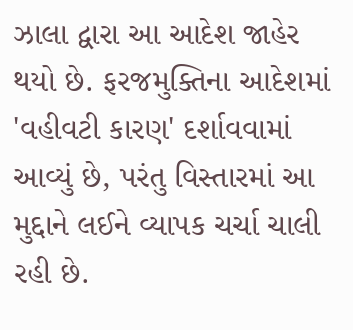ઝાલા દ્વારા આ આદેશ જાહેર થયો છે. ફરજમુક્તિના આદેશમાં 'વહીવટી કારણ' દર્શાવવામાં આવ્યું છે, પરંતુ વિસ્તારમાં આ મુદ્દાને લઈને વ્યાપક ચર્ચા ચાલી રહી છે.